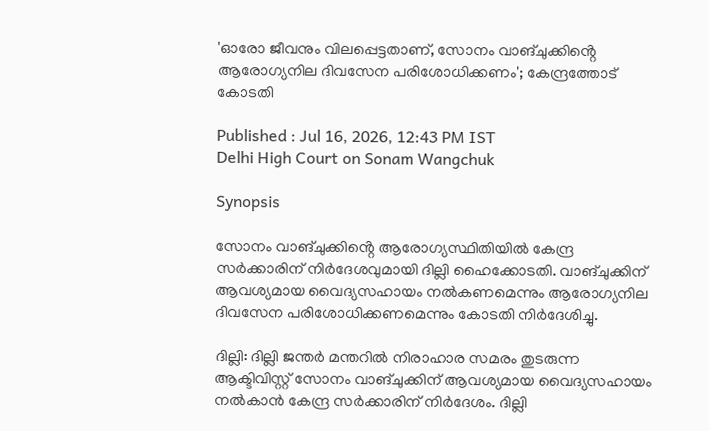'ഓരോ ജീവനും വിലപ്പെട്ടതാണ്, സോനം വാങ്ചുക്കിൻ്റെ ആരോഗ്യനില ദിവസേന പരിശോധിക്കണം'; കേന്ദ്രത്തോട് കോടതി

Published : Jul 16, 2026, 12:43 PM IST
Delhi High Court on Sonam Wangchuk

Synopsis

സോനം വാങ്ചുക്കിൻ്റെ ആരോഗ്യസ്ഥിതിയിൽ കേന്ദ്ര സർക്കാരിന് നിർദേശവുമായി ദില്ലി ഹൈക്കോടതി. വാങ്ചുക്കിന് ആവശ്യമായ വൈദ്യസഹായം നൽകണമെന്നും ആരോഗ്യനില ദിവസേന പരിശോധിക്കണമെന്നും കോടതി നിർദേശിച്ചു.

ദില്ലി: ദില്ലി ജന്തർ മന്തറിൽ നിരാഹാര സമരം തുടരുന്ന ആക്ടിവിസ്റ്റ് സോനം വാങ്ചുക്കിന് ആവശ്യമായ വൈദ്യസഹായം നൽകാൻ കേന്ദ്ര സർക്കാരിന് നിർദേശം. ദില്ലി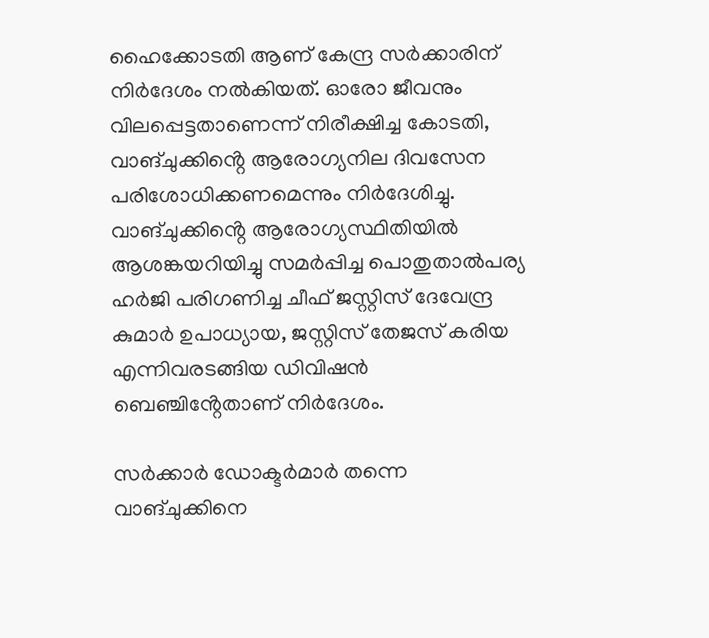ഹൈക്കോടതി ആണ് കേന്ദ്ര സർക്കാരിന് നിർദേശം നൽകിയത്. ഓരോ ജീവനും വിലപ്പെട്ടതാണെന്ന് നിരീക്ഷിച്ച കോടതി, വാങ്ചുക്കിൻ്റെ ആരോഗ്യനില ദിവസേന പരിശോധിക്കണമെന്നും നിർദേശിച്ചു. വാങ്ചുക്കിൻ്റെ ആരോഗ്യസ്ഥിതിയിൽ ആശങ്കയറിയിച്ചു സമർപ്പിച്ച പൊതുതാൽപര്യ ഹർജി പരിഗണിച്ച ചീഫ് ജസ്റ്റിസ് ദേവേന്ദ്ര കുമാർ ഉപാധ്യായ, ജസ്റ്റിസ് തേജസ് കരിയ എന്നിവരടങ്ങിയ ഡിവിഷൻ ബെഞ്ചിൻ്റേതാണ് നിർദേശം.

സർക്കാർ ഡോക്ടർമാർ തന്നെ വാങ്ചുക്കിനെ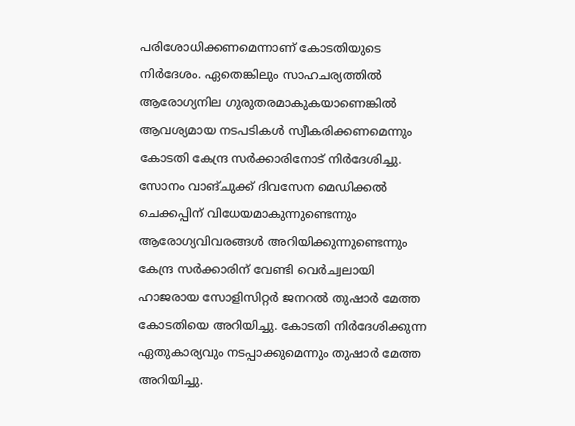പരിശോധിക്കണമെന്നാണ് കോടതിയുടെ നിർദേശം. ഏതെങ്കിലും സാഹചര്യത്തിൽ ആരോഗ്യനില ഗുരുതരമാകുകയാണെങ്കിൽ ആവശ്യമായ നടപടികൾ സ്വീകരിക്കണമെന്നും കോടതി കേന്ദ്ര സർക്കാരിനോട് നിർദേശിച്ചു. സോനം വാങ്ചുക്ക് ദിവസേന മെഡിക്കൽ ചെക്കപ്പിന് വിധേയമാകുന്നുണ്ടെന്നും ആരോഗ്യവിവരങ്ങൾ അറിയിക്കുന്നുണ്ടെന്നും കേന്ദ്ര സർക്കാരിന് വേണ്ടി വെർച്വലായി ഹാജരായ സോളിസിറ്റർ ജനറൽ തുഷാർ മേത്ത കോടതിയെ അറിയിച്ചു. കോടതി നിർദേശിക്കുന്ന ഏതുകാര്യവും നടപ്പാക്കുമെന്നും തുഷാർ മേത്ത അറിയിച്ചു.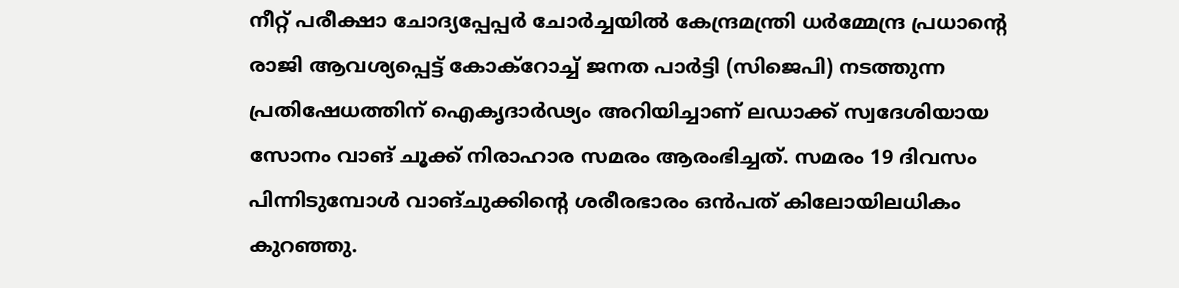നീറ്റ് പരീക്ഷാ ചോദ്യപ്പേപ്പർ ചോർച്ചയിൽ കേന്ദ്രമന്ത്രി ധർമ്മേന്ദ്ര പ്രധാന്റെ രാജി ആവശ്യപ്പെട്ട് കോക്റോച്ച് ജനത പാർട്ടി (സിജെപി) നടത്തുന്ന പ്രതിഷേധത്തിന് ഐകൃദാർഢ്യം അറിയിച്ചാണ് ലഡാക്ക് സ്വദേശിയായ സോനം വാങ് ചൂക്ക് നിരാഹാര സമരം ആരംഭിച്ചത്. സമരം 19 ദിവസം പിന്നിടുമ്പോൾ വാങ്ചുക്കിന്റെ ശരീരഭാരം ഒൻപത് കിലോയിലധികം കുറഞ്ഞു.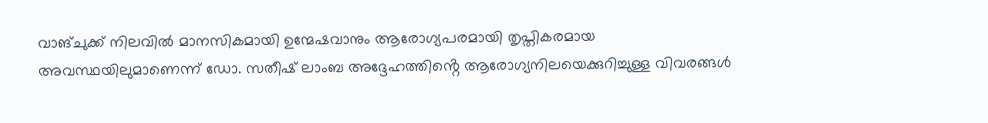വാങ്ചുക്ക് നിലവിൽ മാനസികമായി ഉന്മേഷവാനും ആരോഗ്യപരമായി തൃപ്തികരമായ അവസ്ഥയിലുമാണെന്ന് ഡോ. സതീഷ് ലാംബ അദ്ദേഹത്തിൻ്റെ ആരോഗ്യനിലയെക്കുറിച്ചുള്ള വിവരങ്ങൾ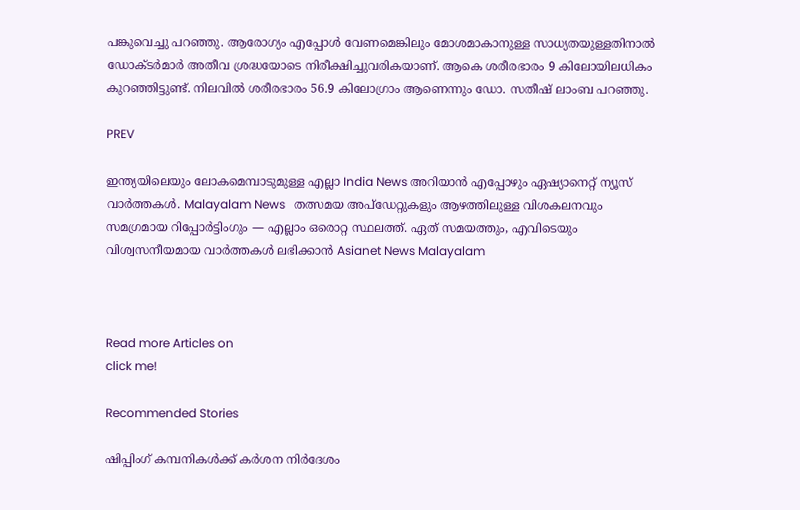പങ്കുവെച്ചു പറഞ്ഞു. ആരോഗ്യം എപ്പോൾ വേണമെങ്കിലും മോശമാകാനുള്ള സാധ്യതയുള്ളതിനാൽ ഡോക്ടർമാർ അതീവ ശ്രദ്ധയോടെ നിരീക്ഷിച്ചുവരികയാണ്. ആകെ ശരീരഭാരം 9 കിലോയിലധികം കുറഞ്ഞിട്ടുണ്ട്. നിലവിൽ ശരീരഭാരം 56.9 കിലോഗ്രാം ആണെന്നും ഡോ. സതീഷ് ലാംബ പറഞ്ഞു.

PREV

ഇന്ത്യയിലെയും ലോകമെമ്പാടുമുള്ള എല്ലാ India News അറിയാൻ എപ്പോഴും ഏഷ്യാനെറ്റ് ന്യൂസ് വാർത്തകൾ. Malayalam News   തത്സമയ അപ്‌ഡേറ്റുകളും ആഴത്തിലുള്ള വിശകലനവും സമഗ്രമായ റിപ്പോർട്ടിംഗും — എല്ലാം ഒരൊറ്റ സ്ഥലത്ത്. ഏത് സമയത്തും, എവിടെയും വിശ്വസനീയമായ വാർത്തകൾ ലഭിക്കാൻ Asianet News Malayalam



Read more Articles on
click me!

Recommended Stories

ഷിപ്പിംഗ് കമ്പനികൾക്ക് കർശന നിർദേശം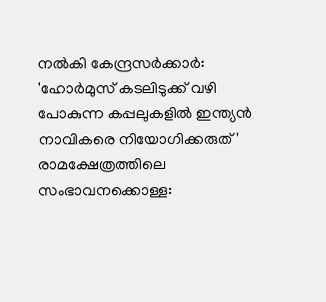നൽകി കേന്ദ്രസർക്കാർ: 'ഹോർമുസ് കടലിടുക്ക് വഴി പോകുന്ന കപ്പലുകളിൽ ഇന്ത്യൻ നാവികരെ നിയോഗിക്കരുത്'
രാമക്ഷേത്രത്തിലെ സംഭാവനക്കൊള്ള: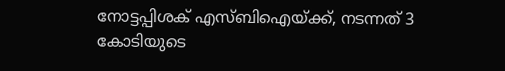നോട്ടപ്പിശക് എസ്ബിഐയ്ക്ക്, നടന്നത് 3 കോടിയുടെ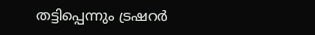തട്ടിപ്പെന്നും ട്രഷറർ